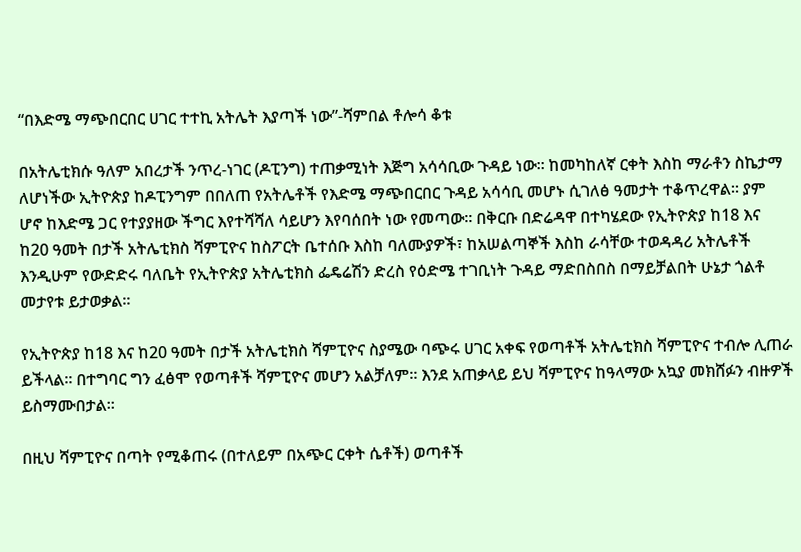“በእድሜ ማጭበርበር ሀገር ተተኪ አትሌት እያጣች ነው”-ሻምበል ቶሎሳ ቆቱ

በአትሌቲክሱ ዓለም አበረታች ንጥረ-ነገር (ዶፒንግ) ተጠቃሚነት እጅግ አሳሳቢው ጉዳይ ነው። ከመካከለኛ ርቀት እስከ ማራቶን ስኬታማ ለሆነችው ኢትዮጵያ ከዶፒንግም በበለጠ የአትሌቶች የእድሜ ማጭበርበር ጉዳይ አሳሳቢ መሆኑ ሲገለፅ ዓመታት ተቆጥረዋል። ያም ሆኖ ከእድሜ ጋር የተያያዘው ችግር እየተሻሻለ ሳይሆን እየባሰበት ነው የመጣው። በቅርቡ በድሬዳዋ በተካሄደው የኢትዮጵያ ከ18 እና ከ20 ዓመት በታች አትሌቲክስ ሻምፒዮና ከስፖርት ቤተሰቡ እስከ ባለሙያዎች፣ ከአሠልጣኞች እስከ ራሳቸው ተወዳዳሪ አትሌቶች እንዲሁም የውድድሩ ባለቤት የኢትዮጵያ አትሌቲክስ ፌዴሬሽን ድረስ የዕድሜ ተገቢነት ጉዳይ ማድበስበስ በማይቻልበት ሁኔታ ጎልቶ መታየቱ ይታወቃል።

የኢትዮጵያ ከ18 እና ከ20 ዓመት በታች አትሌቲክስ ሻምፒዮና ስያሜው ባጭሩ ሀገር አቀፍ የወጣቶች አትሌቲክስ ሻምፒዮና ተብሎ ሊጠራ ይችላል። በተግባር ግን ፈፅሞ የወጣቶች ሻምፒዮና መሆን አልቻለም። እንደ አጠቃላይ ይህ ሻምፒዮና ከዓላማው አኳያ መክሸፉን ብዙዎች ይስማሙበታል።

በዚህ ሻምፒዮና በጣት የሚቆጠሩ (በተለይም በአጭር ርቀት ሴቶች) ወጣቶች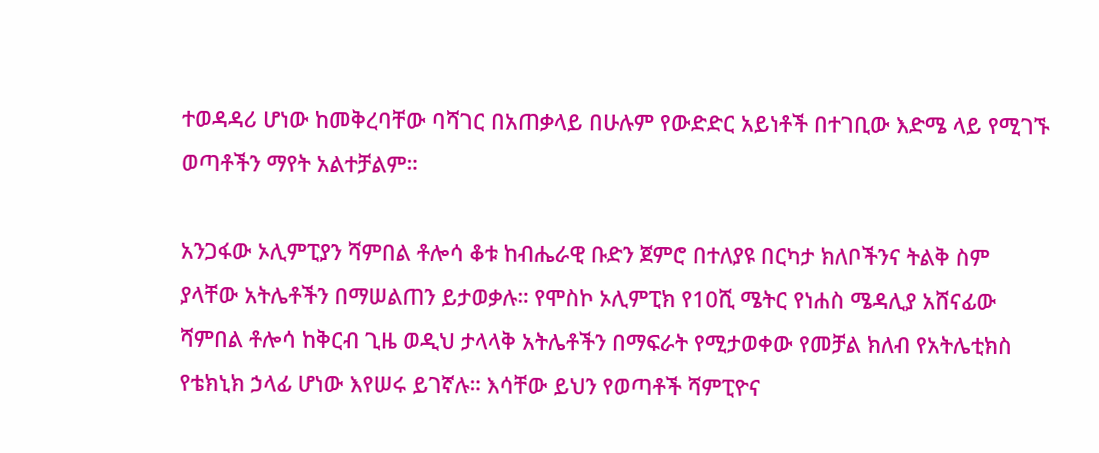ተወዳዳሪ ሆነው ከመቅረባቸው ባሻገር በአጠቃላይ በሁሉም የውድድር አይነቶች በተገቢው እድሜ ላይ የሚገኙ ወጣቶችን ማየት አልተቻልም።

አንጋፋው ኦሊምፒያን ሻምበል ቶሎሳ ቆቱ ከብሔራዊ ቡድን ጀምሮ በተለያዩ በርካታ ክለቦችንና ትልቅ ስም ያላቸው አትሌቶችን በማሠልጠን ይታወቃሉ። የሞስኮ ኦሊምፒክ የ10ሺ ሜትር የነሐስ ሜዳሊያ አሸናፊው ሻምበል ቶሎሳ ከቅርብ ጊዜ ወዲህ ታላላቅ አትሌቶችን በማፍራት የሚታወቀው የመቻል ክለብ የአትሌቲክስ የቴክኒክ ኃላፊ ሆነው እየሠሩ ይገኛሉ። እሳቸው ይህን የወጣቶች ሻምፒዮና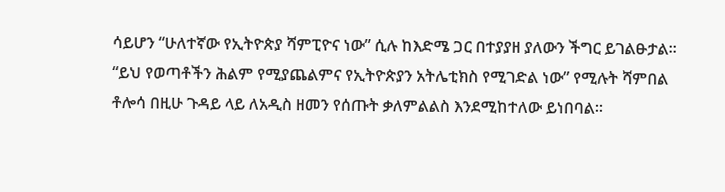ሳይሆን “ሁለተኛው የኢትዮጵያ ሻምፒዮና ነው” ሲሉ ከእድሜ ጋር በተያያዘ ያለውን ችግር ይገልፁታል። “ይህ የወጣቶችን ሕልም የሚያጨልምና የኢትዮጵያን አትሌቲክስ የሚገድል ነው” የሚሉት ሻምበል ቶሎሳ በዚሁ ጉዳይ ላይ ለአዲስ ዘመን የሰጡት ቃለምልልስ እንደሚከተለው ይነበባል።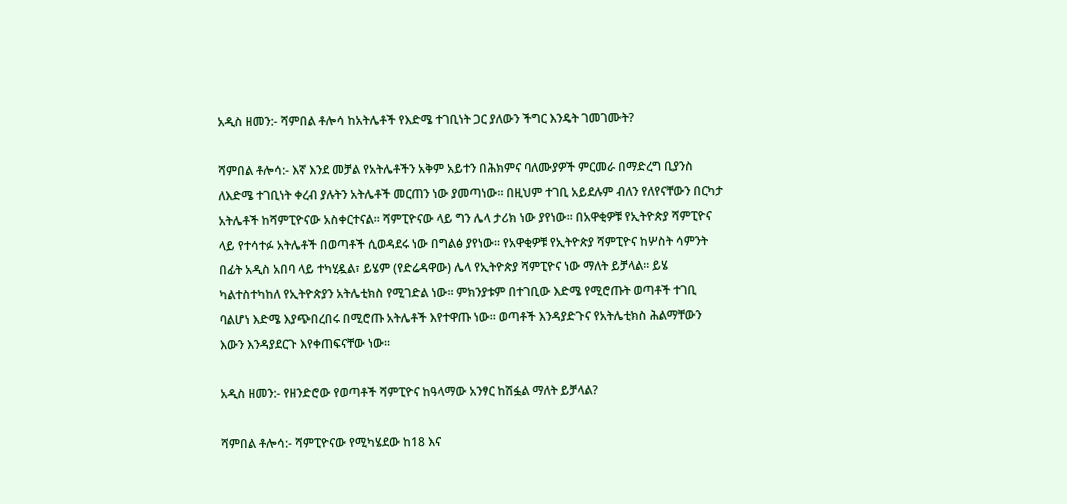አዲስ ዘመን:- ሻምበል ቶሎሳ ከአትሌቶች የእድሜ ተገቢነት ጋር ያለውን ችግር እንዴት ገመገሙት?

ሻምበል ቶሎሳ:- እኛ እንደ መቻል የአትሌቶችን አቅም አይተን በሕክምና ባለሙያዎች ምርመራ በማድረግ ቢያንስ ለእድሜ ተገቢነት ቀረብ ያሉትን አትሌቶች መርጠን ነው ያመጣነው። በዚህም ተገቢ አይደሉም ብለን የለየናቸውን በርካታ አትሌቶች ከሻምፒዮናው አስቀርተናል። ሻምፒዮናው ላይ ግን ሌላ ታሪክ ነው ያየነው። በአዋቂዎቹ የኢትዮጵያ ሻምፒዮና ላይ የተሳተፉ አትሌቶች በወጣቶች ሲወዳደሩ ነው በግልፅ ያየነው። የአዋቂዎቹ የኢትዮጵያ ሻምፒዮና ከሦስት ሳምንት በፊት አዲስ አበባ ላይ ተካሂዷል፣ ይሄም (የድሬዳዋው) ሌላ የኢትዮጵያ ሻምፒዮና ነው ማለት ይቻላል። ይሄ ካልተስተካከለ የኢትዮጵያን አትሌቲክስ የሚገድል ነው። ምክንያቱም በተገቢው እድሜ የሚሮጡት ወጣቶች ተገቢ ባልሆነ እድሜ እያጭበረበሩ በሚሮጡ አትሌቶች እየተዋጡ ነው። ወጣቶች እንዳያድጉና የአትሌቲክስ ሕልማቸውን እውን እንዳያደርጉ እየቀጠፍናቸው ነው።

አዲስ ዘመን:- የዘንድሮው የወጣቶች ሻምፒዮና ከዓላማው አንፃር ከሽፏል ማለት ይቻላል?

ሻምበል ቶሎሳ:- ሻምፒዮናው የሚካሄደው ከ18 እና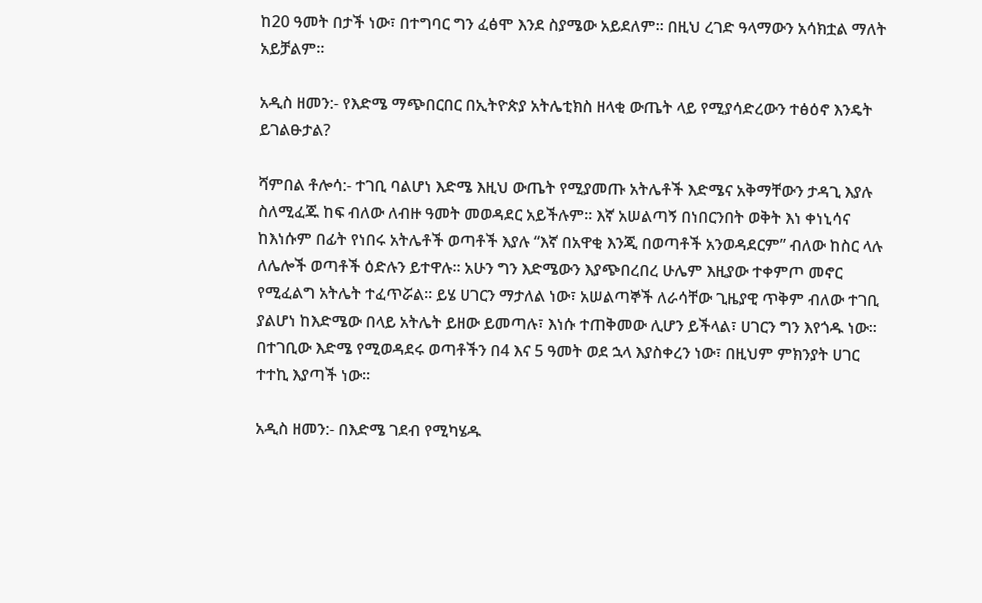ከ20 ዓመት በታች ነው፣ በተግባር ግን ፈፅሞ እንደ ስያሜው አይደለም። በዚህ ረገድ ዓላማውን አሳክቷል ማለት አይቻልም።

አዲስ ዘመን:- የእድሜ ማጭበርበር በኢትዮጵያ አትሌቲክስ ዘላቂ ውጤት ላይ የሚያሳድረውን ተፅዕኖ እንዴት ይገልፁታል?

ሻምበል ቶሎሳ:- ተገቢ ባልሆነ እድሜ እዚህ ውጤት የሚያመጡ አትሌቶች እድሜና አቅማቸውን ታዳጊ እያሉ ስለሚፈጁ ከፍ ብለው ለብዙ ዓመት መወዳደር አይችሉም። እኛ አሠልጣኝ በነበርንበት ወቅት እነ ቀነኒሳና ከእነሱም በፊት የነበሩ አትሌቶች ወጣቶች እያሉ “እኛ በአዋቂ እንጂ በወጣቶች አንወዳደርም” ብለው ከስር ላሉ ለሌሎች ወጣቶች ዕድሉን ይተዋሉ። አሁን ግን እድሜውን እያጭበረበረ ሁሌም እዚያው ተቀምጦ መኖር የሚፈልግ አትሌት ተፈጥሯል። ይሄ ሀገርን ማታለል ነው፣ አሠልጣኞች ለራሳቸው ጊዜያዊ ጥቅም ብለው ተገቢ ያልሆነ ከእድሜው በላይ አትሌት ይዘው ይመጣሉ፣ እነሱ ተጠቅመው ሊሆን ይችላል፣ ሀገርን ግን እየጎዱ ነው። በተገቢው እድሜ የሚወዳደሩ ወጣቶችን በ4 እና 5 ዓመት ወደ ኋላ እያስቀረን ነው፣ በዚህም ምክንያት ሀገር ተተኪ እያጣች ነው።

አዲስ ዘመን:- በእድሜ ገደብ የሚካሄዱ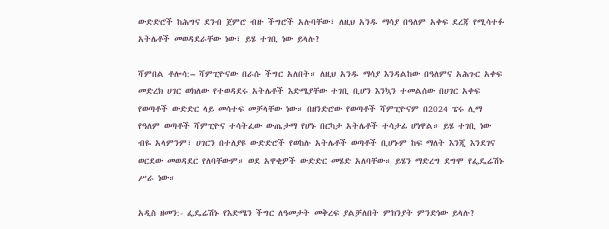ውድድሮች ከሕግና ደንብ ጀምሮ ብዙ ችግሮች አሉባቸው፣ ለዚህ አንዱ ማሳያ በዓለም አቀፍ ደረጃ የሚሳተፉ አትሌቶች መወዳደራቸው ነው፣ ይሄ ተገቢ ነው ይላሉ?

ሻምበል ቶሎሳ:– ሻምፒዮናው በራሱ ችግር አለበት። ለዚህ አንዱ ማሳያ እንዳልከው በዓለምና አሕጉር አቀፍ መድረክ ሀገር ወክለው የተወዳደሩ አትሌቶች እድሜያቸው ተገቢ ቢሆን እንኳን ተመልሰው በሀገር አቀፍ የወጣቶች ውድድር ላይ መሳተፍ መቻላቸው ነው። በዘንድሮው የወጣቶች ሻምፒዮናም በ2024 ፔሩ ሊማ የዓለም ወጣቶች ሻምፒዮና ተሳትፈው ውጤታማ የሆኑ በርካታ አትሌቶች ተሳታፊ ሆነዋል። ይሄ ተገቢ ነው ብዬ አላምንም፣ ሀገርን በተለያዩ ውድድሮች የወከሉ አትሌቶች ወጣቶች ቢሆኑም ከፍ ማለት እንጂ እንደገና ወርደው መወዳደር የለባቸውም። ወደ አዋቂዎች ውድድር መሄድ አለባቸው። ይሄን ማድረግ ደግሞ የፌዴሬሽኑ ሥራ ነው።

አዲስ ዘመን:- ፌዴሬሽኑ የእድሜን ችግር ለዓመታት መቅረፍ ያልቻለበት ምክንያት ምንድነው ይላሉ?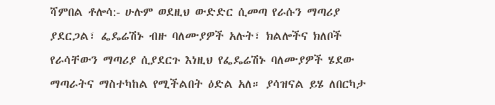ሻምበል ቶሎሳ:- ሁሉም ወደዚህ ውድድር ሲመጣ የራሱን ማጣሪያ ያደርጋል፣ ፌዴሬሽኑ ብዙ ባለሙያዎች አሉት፣ ክልሎችና ክለቦች የራሳቸውን ማጣሪያ ሲያደርጉ እነዚህ የፌዴሬሽኑ ባለሙያዎች ሄደው ማጣራትና ማስተካከል የሚችልበት ዕድል አለ። ያሳዝናል ይሄ ለበርካታ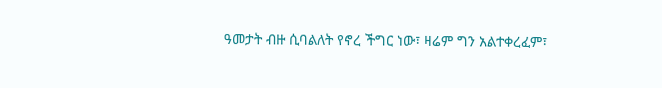ዓመታት ብዙ ሲባልለት የኖረ ችግር ነው፣ ዛሬም ግን አልተቀረፈም፣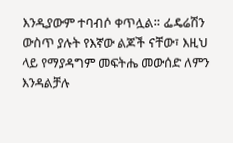እንዲያውም ተባብሶ ቀጥሏል። ፌዴሬሽን ውስጥ ያሉት የእኛው ልጆች ናቸው፣ እዚህ ላይ የማያዳግም መፍትሔ መውሰድ ለምን እንዳልቻሉ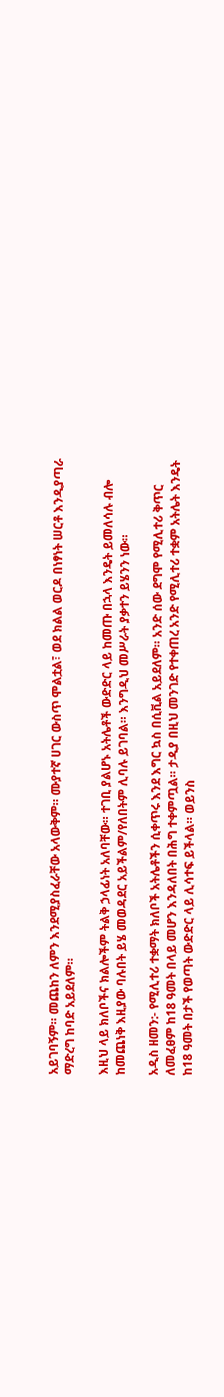አይገባኝም። መጨከን ለምን እንደሚያስፈራቸው አላውቅም። ሙያተኛ ሀገር ውስጥ ሞልቷል፣ ወደ ክልል ወርዶ በነፃነት ሠርቶ እንዲያጣራ ማድረግ ከባድ አይደለም።

እዚህ ላይ ክለቦችና ክልሎችም ትልቅ ኃላፊነት አለባቸው። ተገቢ ያልሆኑ አትሌቶች ውድድር ላይ ከመጡ በኋላ እንዴት ይመለሳሉ ብሎ ከመጨነቅ እዚያው ባሉበት ይሄ መወዳደር አይችልም/የለበትም ሊባሉ ይገባል። እንግዲህ መሥራት ያቃተን ይሄንን ነው።

አዲስ ዘመን:- የሚሊተሪ ተቋማት ክለቦች አትሌቶችን ሲቀጥሩ እንደ እግር ኳስ በሲቪል አይደለም። አንድ ሰው ደግሞ የሚሊተሪ ቅጥር ለመፈፀም ከ18 ዓመት በላይ መሆን እንዳለበት በሕግ ተቀምጧል። ታዲያ በዚህ መንገድ የተቀጠረ አንድ የሚሊተሪ ተቋም አትሌት እንዴት ከ18 ዓመት በታች የወጣት ውድድር ላይ ሊሳተፍ ይችላል። ወይንስ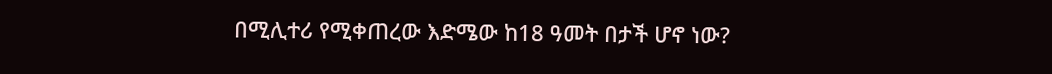በሚሊተሪ የሚቀጠረው እድሜው ከ18 ዓመት በታች ሆኖ ነው?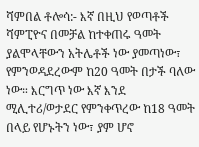ሻምበል ቶሎሳ:- እኛ በዚህ የወጣቶች ሻምፒዮና በመቻል ከተቀጠሩ ዓመት ያልሞላቸውን አትሌቶች ነው ያመጣነው፣ የምንወዳደረውም ከ20 ዓመት በታች ባለው ነው። እርግጥ ነው እኛ እንደ ሚሊተሪ/ወታደር የምንቀጥረው ከ18 ዓመት በላይ የሆኑትን ነው፣ ያም ሆኖ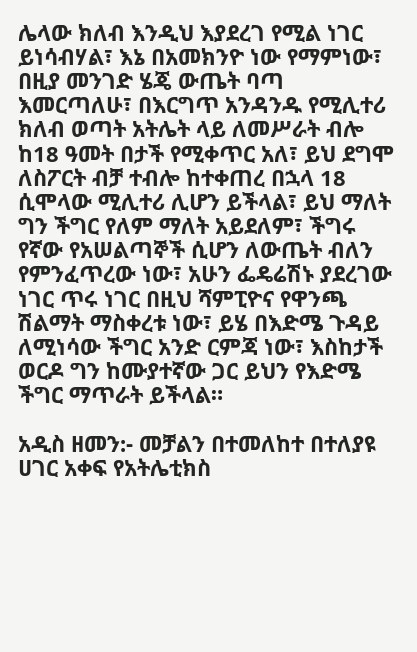ሌላው ክለብ እንዲህ እያደረገ የሚል ነገር ይነሳብሃል፣ እኔ በአመክንዮ ነው የማምነው፣ በዚያ መንገድ ሄጄ ውጤት ባጣ እመርጣለሁ፣ በእርግጥ አንዳንዱ የሚሊተሪ ክለብ ወጣት አትሌት ላይ ለመሥራት ብሎ ከ18 ዓመት በታች የሚቀጥር አለ፣ ይህ ደግሞ ለስፖርት ብቻ ተብሎ ከተቀጠረ በኋላ 18 ሲሞላው ሚሊተሪ ሊሆን ይችላል፣ ይህ ማለት ግን ችግር የለም ማለት አይደለም፣ ችግሩ የኛው የአሠልጣኞች ሲሆን ለውጤት ብለን የምንፈጥረው ነው፣ አሁን ፌዴሬሽኑ ያደረገው ነገር ጥሩ ነገር በዚህ ሻምፒዮና የዋንጫ ሽልማት ማስቀረቱ ነው፣ ይሄ በእድሜ ጉዳይ ለሚነሳው ችግር አንድ ርምጃ ነው፣ እስከታች ወርዶ ግን ከሙያተኛው ጋር ይህን የእድሜ ችግር ማጥራት ይችላል።

አዲስ ዘመን:- መቻልን በተመለከተ በተለያዩ ሀገር አቀፍ የአትሌቲክስ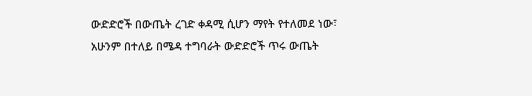ውድድሮች በውጤት ረገድ ቀዳሚ ሲሆን ማየት የተለመደ ነው፣ አሁንም በተለይ በሜዳ ተግባራት ውድድሮች ጥሩ ውጤት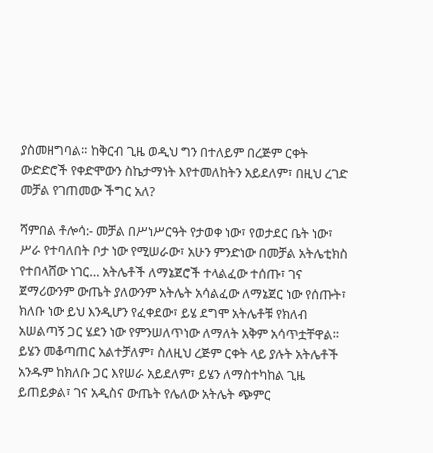ያስመዘግባል። ከቅርብ ጊዜ ወዲህ ግን በተለይም በረጅም ርቀት ውድድሮች የቀድሞውን ስኬታማነት እየተመለከትን አይደለም፣ በዚህ ረገድ መቻል የገጠመው ችግር አለ?

ሻምበል ቶሎሳ:- መቻል በሥነሥርዓት የታወቀ ነው፣ የወታደር ቤት ነው፣ ሥራ የተባለበት ቦታ ነው የሚሠራው፣ አሁን ምንድነው በመቻል አትሌቲክስ የተበላሸው ነገር… አትሌቶች ለማኔጀሮች ተላልፈው ተሰጡ፣ ገና ጀማሪውንም ውጤት ያለውንም አትሌት አሳልፈው ለማኔጀር ነው የሰጡት፣ ክለቡ ነው ይህ እንዲሆን የፈቀደው፣ ይሄ ደግሞ አትሌቶቹ የክለብ አሠልጣኝ ጋር ሄደን ነው የምንሠለጥነው ለማለት አቅም አሳጥቷቸዋል። ይሄን መቆጣጠር አልተቻለም፣ ስለዚህ ረጅም ርቀት ላይ ያሉት አትሌቶች አንዱም ከክለቡ ጋር እየሠራ አይደለም፣ ይሄን ለማስተካከል ጊዜ ይጠይቃል፣ ገና አዲስና ውጤት የሌለው አትሌት ጭምር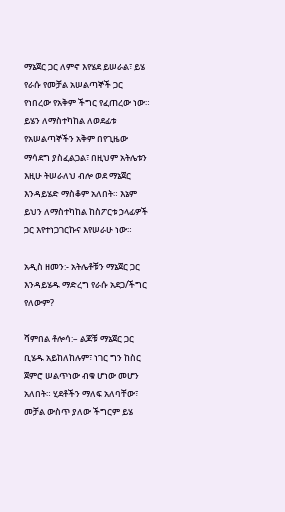ማኔጀር ጋር ለምኖ እየሄደ ይሠራል፣ ይሄ የራሱ የመቻል አሠልጣኞች ጋር የነበረው የአቅም ችግር የፈጠረው ነው። ይሄን ለማስተካከል ለወደፊቱ የአሠልጣኞችን አቅም በየጊዜው ማሳደግ ያስፈልጋል፣ በዚህም አትሌቱን እዚሁ ትሠራለህ ብሎ ወደ ማኔጀር እንዳይሄድ ማስቆም አለበት። እኔም ይህን ለማስተካከል ከስፖርቱ ኃላፊዎች ጋር እየተነጋገርኩና እየሠራሁ ነው።

አዲስ ዘመን:- አትሌቶቹን ማኔጀር ጋር እንዳይሄዱ ማድረግ የራሱ አደጋ/ችግር የለውም?

ሻምበል ቶሎሳ:– ልጆቹ ማኔጀር ጋር ቢሄዱ አይከለከሉም፣ ነገር ግን ከስር ጀምሮ ሠልጥነው ብቁ ሆነው መሆን አለበት። ሂደቶችን ማለፍ አለባቸው፣ መቻል ውስጥ ያለው ችግርም ይሄ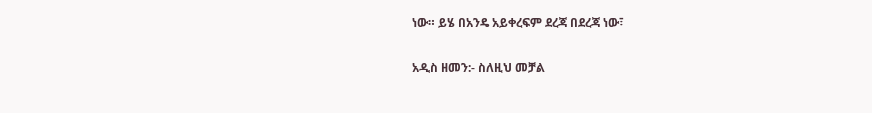ነው። ይሄ በአንዴ አይቀረፍም ደረጃ በደረጃ ነው፣

አዲስ ዘመን:- ስለዚህ መቻል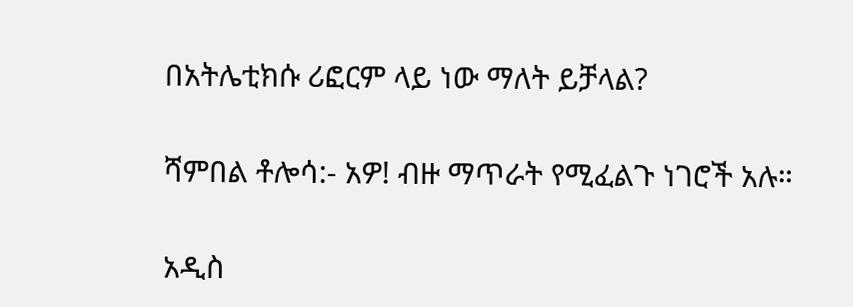በአትሌቲክሱ ሪፎርም ላይ ነው ማለት ይቻላል?

ሻምበል ቶሎሳ:- አዎ! ብዙ ማጥራት የሚፈልጉ ነገሮች አሉ።

አዲስ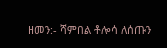ዘመን:- ሻምበል ቶሎሳ ለሰጡን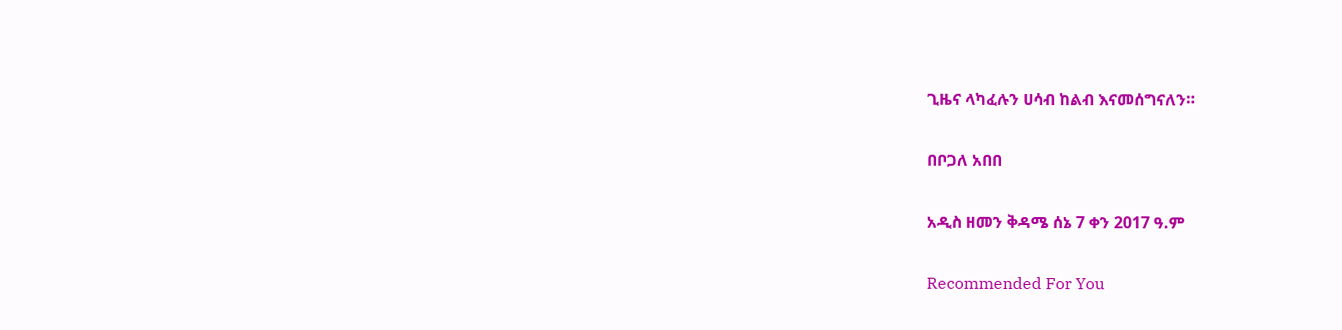ጊዜና ላካፈሉን ሀሳብ ከልብ እናመሰግናለን።

በቦጋለ አበበ

አዲስ ዘመን ቅዳሜ ሰኔ 7 ቀን 2017 ዓ.ም

Recommended For You